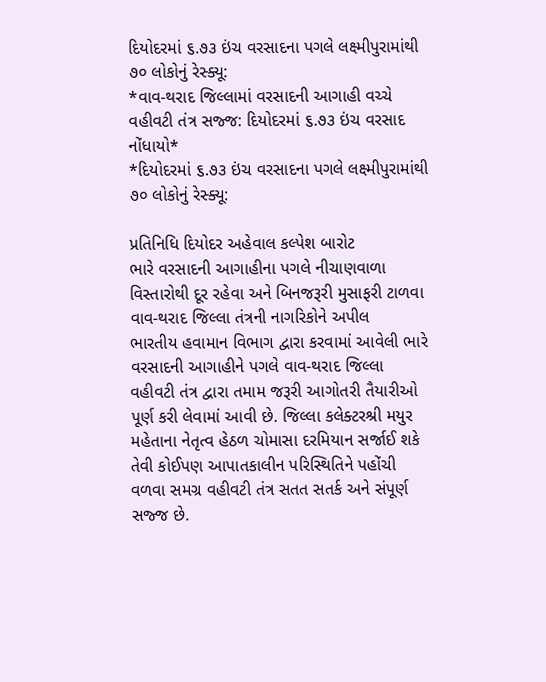દિયોદરમાં ૬.૭૩ ઇંચ વરસાદના પગલે લક્ષ્મીપુરામાંથી ૭૦ લોકોનું રેસ્ક્યૂ:
*વાવ-થરાદ જિલ્લામાં વરસાદની આગાહી વચ્ચે વહીવટી તંત્ર સજ્જ: દિયોદરમાં ૬.૭૩ ઇંચ વરસાદ નોંધાયો*
*દિયોદરમાં ૬.૭૩ ઇંચ વરસાદના પગલે લક્ષ્મીપુરામાંથી ૭૦ લોકોનું રેસ્ક્યૂ:

પ્રતિનિધિ દિયોદર અહેવાલ કલ્પેશ બારોટ
ભારે વરસાદની આગાહીના પગલે નીચાણવાળા વિસ્તારોથી દૂર રહેવા અને બિનજરૂરી મુસાફરી ટાળવા વાવ-થરાદ જિલ્લા તંત્રની નાગરિકોને અપીલ
ભારતીય હવામાન વિભાગ દ્વારા કરવામાં આવેલી ભારે વરસાદની આગાહીને પગલે વાવ-થરાદ જિલ્લા વહીવટી તંત્ર દ્વારા તમામ જરૂરી આગોતરી તૈયારીઓ પૂર્ણ કરી લેવામાં આવી છે. જિલ્લા કલેક્ટરશ્રી મયુર મહેતાના નેતૃત્વ હેઠળ ચોમાસા દરમિયાન સર્જાઈ શકે તેવી કોઈપણ આપાતકાલીન પરિસ્થિતિને પહોંચી વળવા સમગ્ર વહીવટી તંત્ર સતત સતર્ક અને સંપૂર્ણ સજ્જ છે.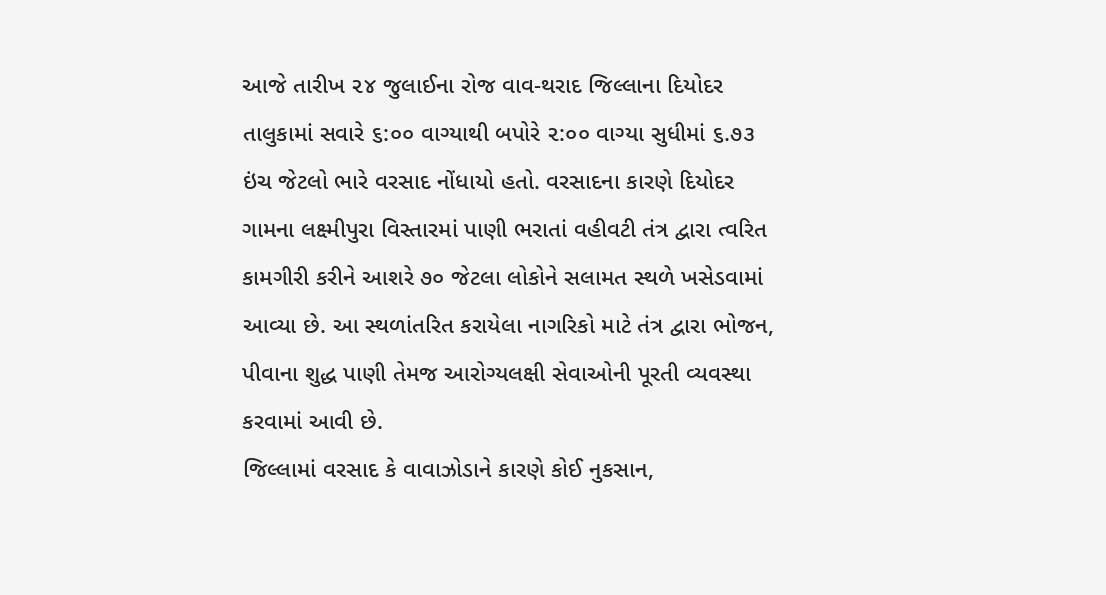આજે તારીખ ૨૪ જુલાઈના રોજ વાવ-થરાદ જિલ્લાના દિયોદર તાલુકામાં સવારે ૬:૦૦ વાગ્યાથી બપોરે ૨:૦૦ વાગ્યા સુધીમાં ૬.૭૩ ઇંચ જેટલો ભારે વરસાદ નોંધાયો હતો. વરસાદના કારણે દિયોદર ગામના લક્ષ્મીપુરા વિસ્તારમાં પાણી ભરાતાં વહીવટી તંત્ર દ્વારા ત્વરિત કામગીરી કરીને આશરે ૭૦ જેટલા લોકોને સલામત સ્થળે ખસેડવામાં આવ્યા છે. આ સ્થળાંતરિત કરાયેલા નાગરિકો માટે તંત્ર દ્વારા ભોજન, પીવાના શુદ્ધ પાણી તેમજ આરોગ્યલક્ષી સેવાઓની પૂરતી વ્યવસ્થા કરવામાં આવી છે.
જિલ્લામાં વરસાદ કે વાવાઝોડાને કારણે કોઈ નુકસાન,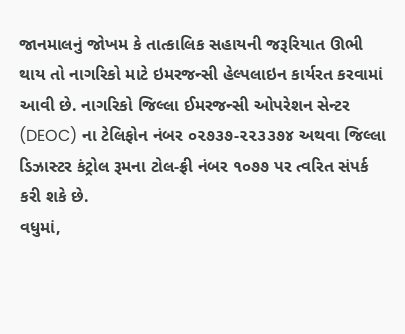જાનમાલનું જોખમ કે તાત્કાલિક સહાયની જરૂરિયાત ઊભી થાય તો નાગરિકો માટે ઇમરજન્સી હેલ્પલાઇન કાર્યરત કરવામાં આવી છે. નાગરિકો જિલ્લા ઈમરજન્સી ઓપરેશન સેન્ટર (DEOC) ના ટેલિફોન નંબર ૦૨૭૩૭-૨૨૩૩૭૪ અથવા જિલ્લા ડિઝાસ્ટર કંટ્રોલ રૂમના ટોલ-ફ્રી નંબર ૧૦૭૭ પર ત્વરિત સંપર્ક કરી શકે છે.
વધુમાં,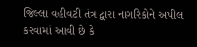જિલ્લા વહીવટી તંત્ર દ્વારા નાગરિકોને અપીલ કરવામાં આવી છે કે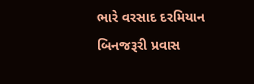ભારે વરસાદ દરમિયાન બિનજરૂરી પ્રવાસ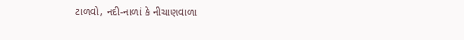ટાળવો, નદી-નાળાં કે નીચાણવાળા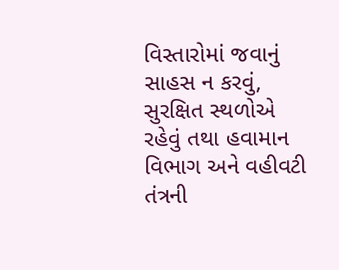વિસ્તારોમાં જવાનું સાહસ ન કરવું, સુરક્ષિત સ્થળોએ રહેવું તથા હવામાન વિભાગ અને વહીવટી તંત્રની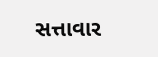સત્તાવાર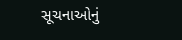સૂચનાઓનું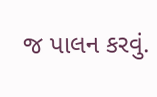જ પાલન કરવું.